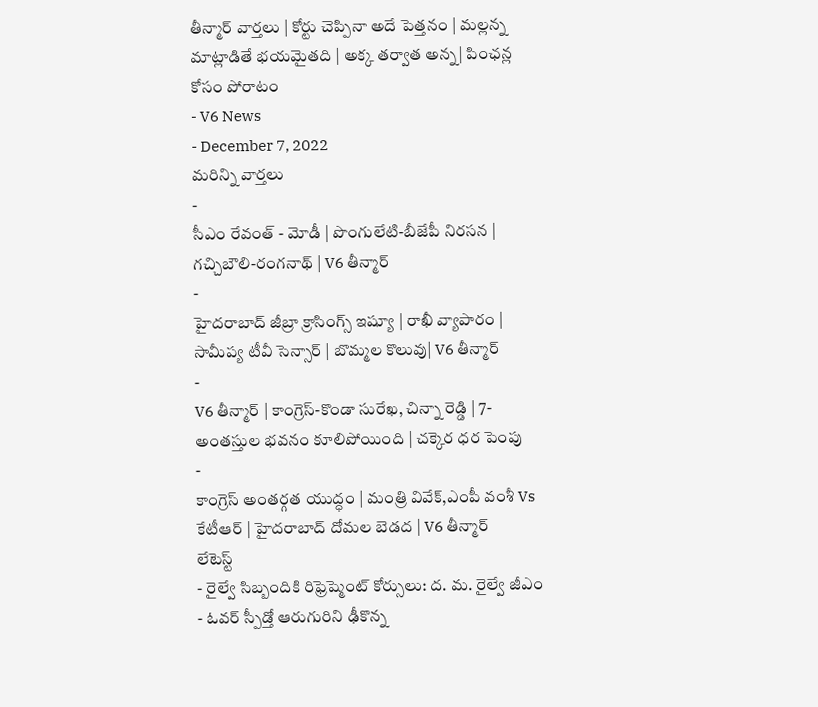తీన్మార్ వార్తలు | కోర్టు చెప్పినా అదే పెత్తనం | మల్లన్న మాట్లాడితే భయమైతది | అక్క తర్వాత అన్న| పింఛన్ల కోసం పోరాటం
- V6 News
- December 7, 2022
మరిన్ని వార్తలు
-
సీఎం రేవంత్ - మోడీ | పొంగులేటి-బీజేపీ నిరసన | గచ్చిబౌలి-రంగనాథ్ | V6 తీన్మార్
-
హైదరాబాద్ జీబ్రా క్రాసింగ్స్ ఇష్యూ | రాఖీ వ్యాపారం | సామీప్య టీవీ సెన్సార్ | బొమ్మల కొలువు| V6 తీన్మార్
-
V6 తీన్మార్ | కాంగ్రెస్-కొండా సురేఖ, చిన్నా రెడ్డి | 7-అంతస్తుల భవనం కూలిపోయింది | చక్కెర ధర పెంపు
-
కాంగ్రెస్ అంతర్గత యుద్ధం | మంత్రి వివేక్,ఎంపీ వంశీ Vs కేటీఆర్ | హైదరాబాద్ దోమల బెడద | V6 తీన్మార్
లేటెస్ట్
- రైల్వే సిబ్బందికి రిఫ్రెష్మెంట్ కోర్సులు: ద. మ. రైల్వే జీఎం
- ఓవర్ స్పీడ్తో ఆరుగురిని ఢీకొన్న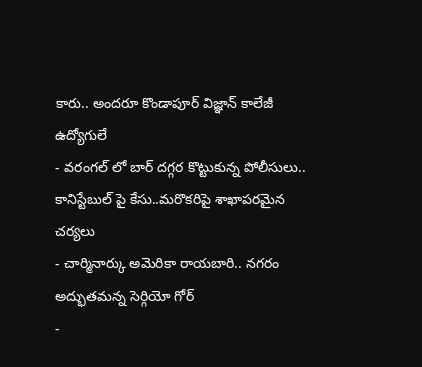కారు.. అందరూ కొండాపూర్ విజ్ఞాన్ కాలేజీ ఉద్యోగులే
- వరంగల్ లో బార్ దగ్గర కొట్టుకున్న పోలీసులు.. కానిస్టేబుల్ పై కేసు..మరొకరిపై శాఖాపరమైన చర్యలు
- చార్మినార్కు అమెరికా రాయబారి.. నగరం అద్భుతమన్న సెర్గియో గోర్
-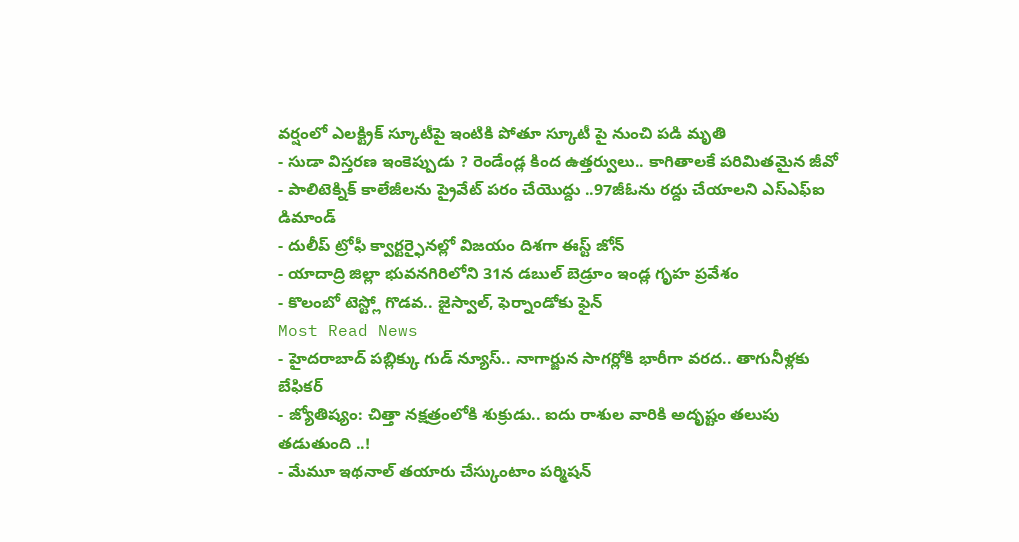వర్షంలో ఎలక్ట్రిక్ స్కూటీపై ఇంటికి పోతూ స్కూటీ పై నుంచి పడి మృతి
- సుడా విస్తరణ ఇంకెప్పుడు ? రెండేండ్ల కింద ఉత్తర్వులు.. కాగితాలకే పరిమితమైన జీవో
- పాలిటెక్నిక్ కాలేజీలను ప్రైవేట్ పరం చేయొద్దు ..97జీఓను రద్దు చేయాలని ఎస్ఎఫ్ఐ డిమాండ్
- దులీప్ ట్రోఫీ క్వార్టర్ఫైనల్లో విజయం దిశగా ఈస్ట్ జోన్
- యాదాద్రి జిల్లా భువనగిరిలోని 31న డబుల్ బెడ్రూం ఇండ్ల గృహ ప్రవేశం
- కొలంబో టెస్ట్లో గొడవ.. జైస్వాల్, ఫెర్నాండోకు ఫైన్
Most Read News
- హైదరాబాద్ పబ్లిక్కు గుడ్ న్యూస్.. నాగార్జున సాగర్లోకి భారీగా వరద.. తాగునీళ్లకు బేఫికర్
- జ్యోతిష్యం: చిత్తా నక్షత్రంలోకి శుక్రుడు.. ఐదు రాశుల వారికి అదృష్టం తలుపు తడుతుంది ..!
- మేమూ ఇథనాల్ తయారు చేస్కుంటాం పర్మిషన్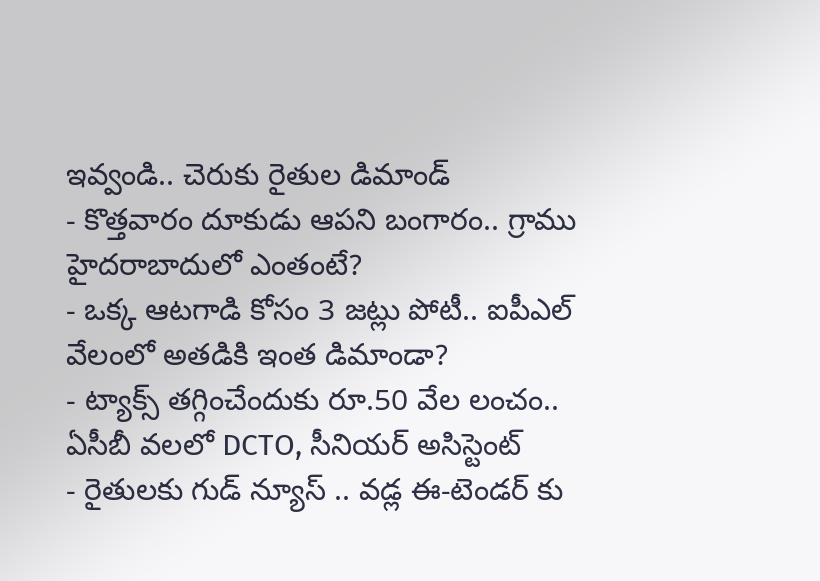ఇవ్వండి.. చెరుకు రైతుల డిమాండ్
- కొత్తవారం దూకుడు ఆపని బంగారం.. గ్రాము హైదరాబాదులో ఎంతంటే?
- ఒక్క ఆటగాడి కోసం 3 జట్లు పోటీ.. ఐపీఎల్ వేలంలో అతడికి ఇంత డిమాండా?
- ట్యాక్స్ తగ్గించేందుకు రూ.50 వేల లంచం.. ఏసీబీ వలలో DCTO, సీనియర్ అసిస్టెంట్
- రైతులకు గుడ్ న్యూస్ .. వడ్ల ఈ-టెండర్ కు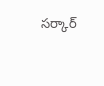సర్కార్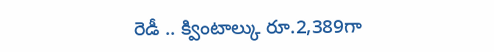రెడీ .. క్వింటాల్కు రూ.2,389గా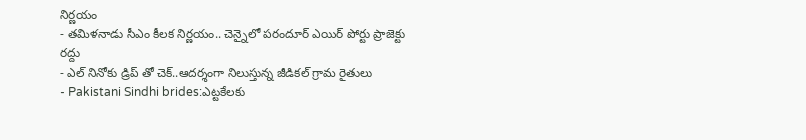నిర్ణయం
- తమిళనాడు సీఎం కీలక నిర్ణయం.. చెన్నైలో పరందూర్ ఎయిర్ పోర్టు ప్రాజెక్టు రద్దు
- ఎల్ నినోకు డ్రిప్ తో చెక్..ఆదర్శంగా నిలుస్తున్న జీడికల్ గ్రామ రైతులు
- Pakistani Sindhi brides:ఎట్టకేలకు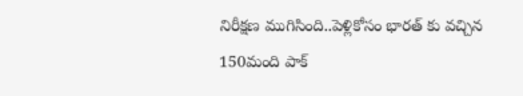నిరీక్షణ ముగిసింది..పెళ్లికోసం భారత్ కు వచ్చిన 150మంది పాక్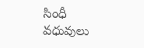సింధీ వధువులు